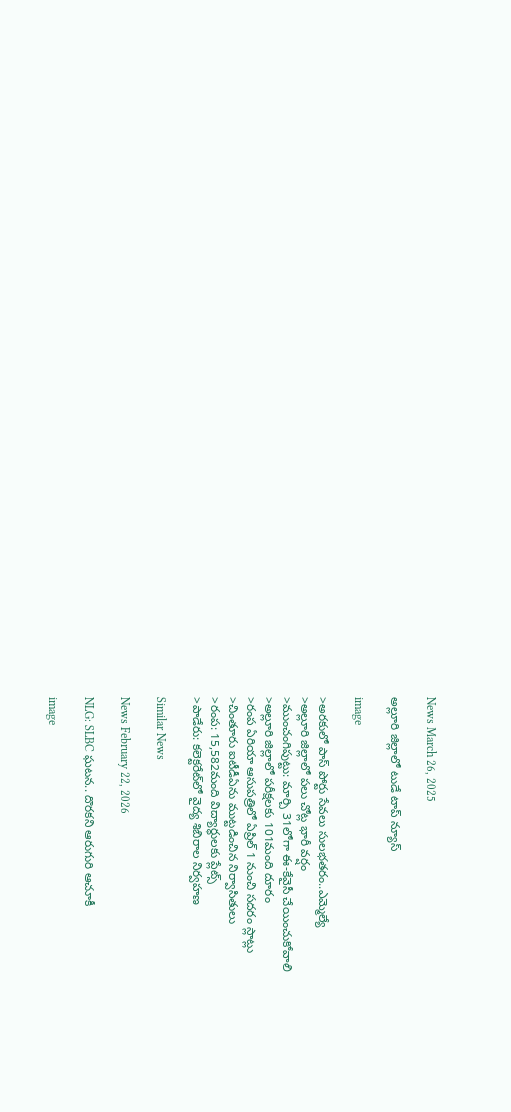News March 26, 2025

అల్లూరి జిల్లాలో టుడే టాప్ న్యూస్

image

>అరకులో పాస్ పోర్టు సేవలు సులభతరం..ఎమ్మెల్యే
>అల్లూరి జిల్లాలో పలు చోట్ల భారీ వర్షం
>ముంచంగిపుట్టు: మార్చి 31లోగా ఈ-కేవైసీ చేయించుకోవాలి
>అల్లూరి జిల్లాలో పరీక్షలకు 101మంది దూరం
>రంప ఏరియా ఆసుపత్రిలో ఏప్రిల్ 1 నుంచి సదరం స్లాట్లు
>చింతూరు ఐటీడీఏను ముట్టడించిన నిర్వాసితులు
>రంప: 15,582మంది విద్యార్థులకు ప్లేట్స్
>పాడేరు: కలెక్టరేట్‌లో వైద్య శిబిరాల నిర్వహణ

Similar News

News February 22, 2026

NLG: SLBC ఘటన.. దొరకని ఆరుగురి ఆచూకీ

image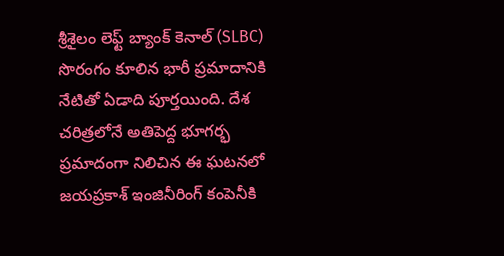శ్రీశైలం లెఫ్ట్ బ్యాంక్ కెనాల్ (SLBC) సొరంగం కూలిన భారీ ప్రమాదానికి నేటితో ఏడాది పూర్తయింది. దేశ చరిత్రలోనే అతిపెద్ద భూగర్భ ప్రమాదంగా నిలిచిన ఈ ఘటనలో జయప్రకాశ్ ఇంజినీరింగ్ కంపెనీకి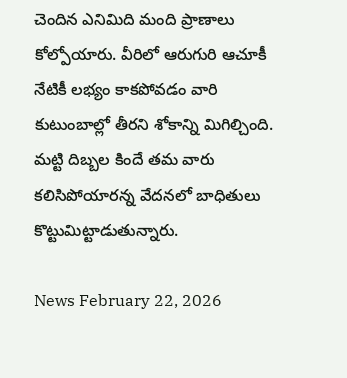చెందిన ఎనిమిది మంది ప్రాణాలు కోల్పోయారు. వీరిలో ఆరుగురి ఆచూకీ నేటికీ లభ్యం కాకపోవడం వారి కుటుంబాల్లో తీరని శోకాన్ని మిగిల్చింది. మట్టి దిబ్బల కిందే తమ వారు కలిసిపోయారన్న వేదనలో బాధితులు కొట్టుమిట్టాడుతున్నారు.

News February 22, 2026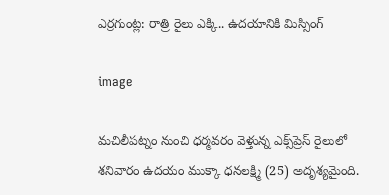ఎర్రగుంట్ల: రాత్రి రైలు ఎక్కి.. ఉదయానికి మిస్సింగ్

image

మచిలీపట్నం నుంచి ధర్మవరం వెళ్తున్న ఎక్స్‌ప్రెస్ రైలులో శనివారం ఉదయం ముక్కా ధనలక్ష్మి (25) అదృశ్యమైంది.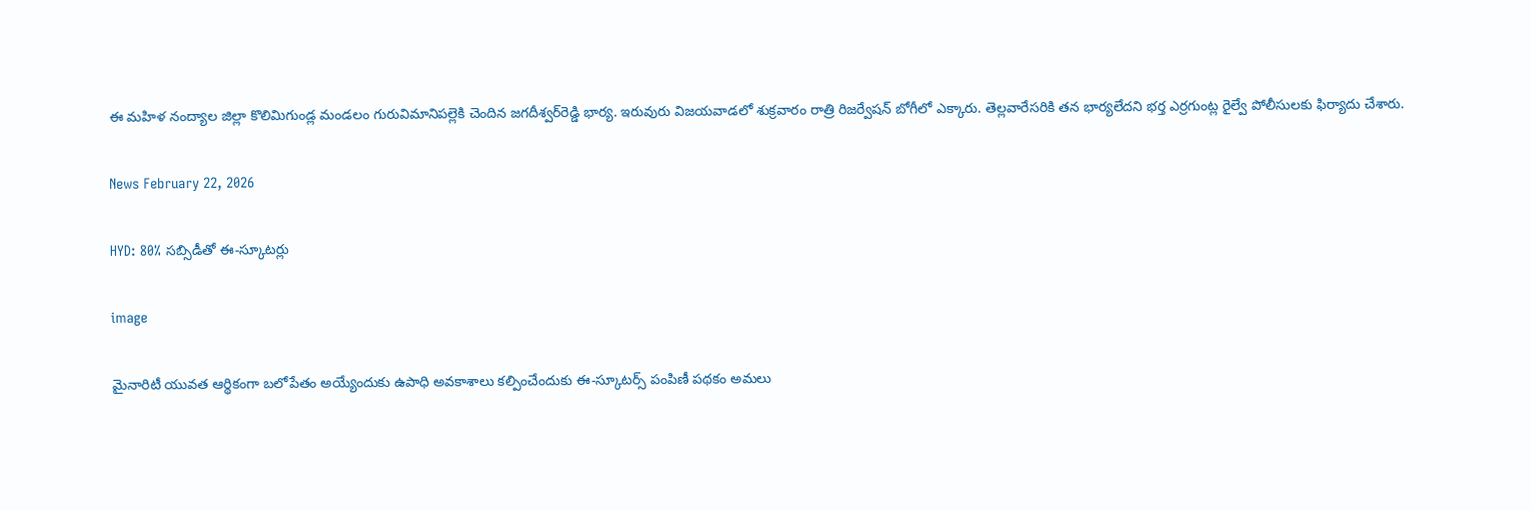ఈ మహిళ నంద్యాల జిల్లా కొలిమిగుండ్ల మండలం గురువిమానిపల్లెకి చెందిన జగదీశ్వర్‌రెడ్డి భార్య. ఇరువురు విజయవాడలో శుక్రవారం రాత్రి రిజర్వేషన్ బోగీలో ఎక్కారు. తెల్లవారేసరికి తన భార్యలేదని భర్త ఎర్రగుంట్ల రైల్వే పోలీసులకు ఫిర్యాదు చేశారు.

News February 22, 2026

HYD: 80% సబ్సిడీతో ఈ-స్కూటర్లు

image

మైనారిటీ యువత ఆర్థికంగా బలోపేతం అయ్యేందుకు ఉపాధి అవకాశాలు కల్పించేందుకు ఈ-స్కూటర్స్ పంపిణీ పథకం అమలు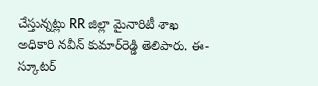చేస్తున్నట్లు RR జిల్లా మైనారిటీ శాఖ అధికారి నవీన్ కుమార్‌రెడ్డి తెలిపారు. ఈ- స్కూటర్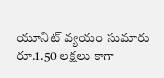యూనిట్ వ్యయం సుమారు రూ.1.50 లక్షలు కాగా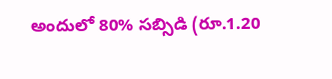అందులో 80% సబ్సిడి (రూ.1.20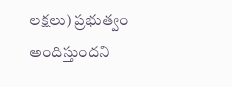లక్షలు) ప్రభుత్వం అందిస్తుందని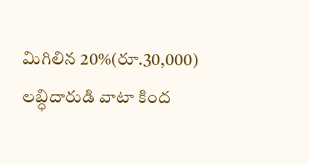మిగిలిన 20%(రూ.30,000) లబ్ధిదారుడి వాటా కింద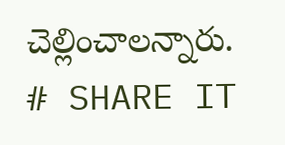చెల్లించాలన్నారు.
# SHARE IT